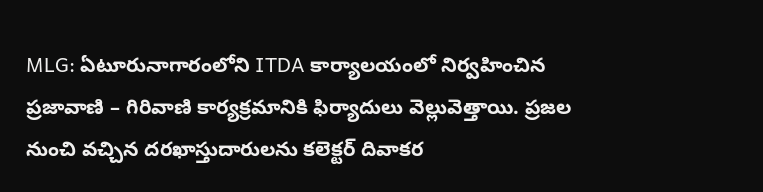MLG: ఏటూరునాగారంలోని ITDA కార్యాలయంలో నిర్వహించిన ప్రజావాణి – గిరివాణి కార్యక్రమానికి ఫిర్యాదులు వెల్లువెత్తాయి. ప్రజల నుంచి వచ్చిన దరఖాస్తుదారులను కలెక్టర్ దివాకర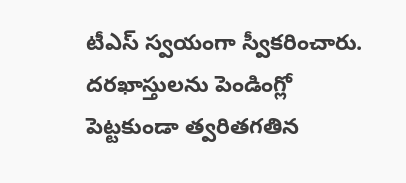టీఎస్ స్వయంగా స్వీకరించారు. దరఖాస్తులను పెండింగ్లో పెట్టకుండా త్వరితగతిన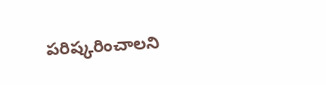పరిష్కరించాలని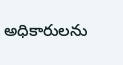అధికారులను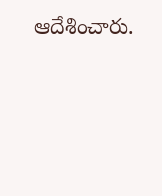ఆదేశించారు.